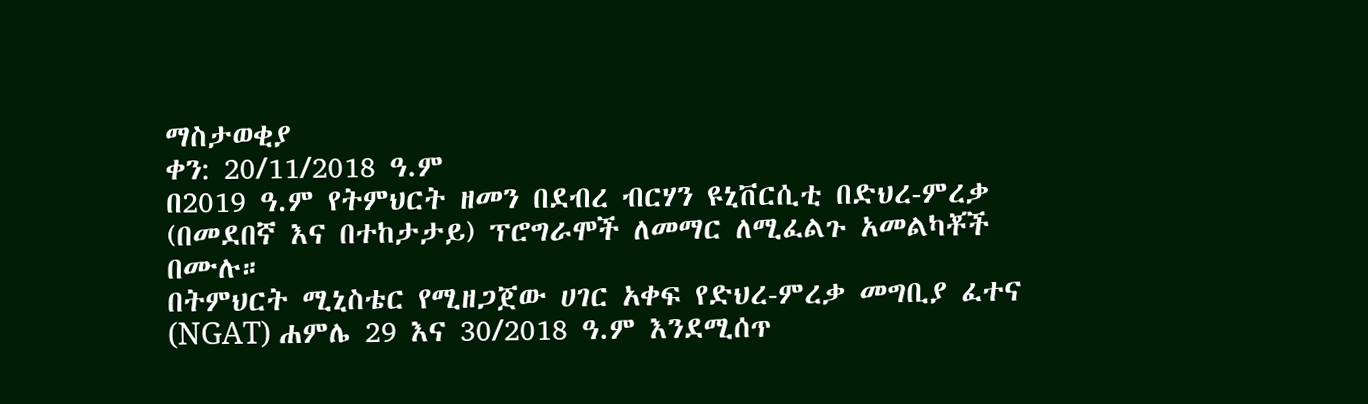ማስታወቂያ
ቀን: 20/11/2018 ዓ.ም
በ2019 ዓ.ም የትምህርት ዘመን በደብረ ብርሃን ዩኒቨርሲቲ በድህረ-ምረቃ (በመደበኛ እና በተከታታይ) ፕሮግራሞች ለመማር ለሚፈልጉ አመልካቾች በሙሉ።
በትምህርት ሚኒስቴር የሚዘጋጀው ሀገር አቀፍ የድህረ-ምረቃ መግቢያ ፈተና (NGAT) ሐምሌ 29 እና 30/2018 ዓ.ም እንደሚሰጥ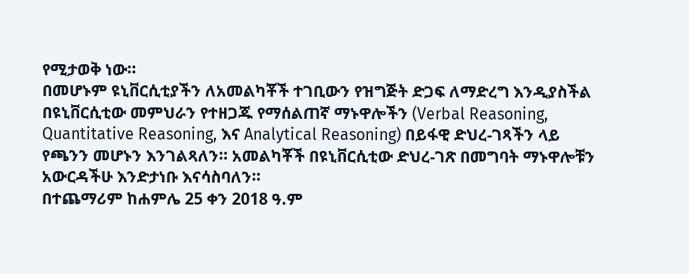የሚታወቅ ነው።
በመሆኑም ዩኒቨርሲቲያችን ለአመልካቾች ተገቢውን የዝግጅት ድጋፍ ለማድረግ እንዲያስችል በዩኒቨርሲቲው መምህራን የተዘጋጁ የማሰልጠኛ ማኑዋሎችን (Verbal Reasoning, Quantitative Reasoning, እና Analytical Reasoning) በይፋዊ ድህረ-ገጻችን ላይ የጫንን መሆኑን እንገልጻለን። አመልካቾች በዩኒቨርሲቲው ድህረ-ገጽ በመግባት ማኑዋሎቹን አውርዳችሁ እንድታነቡ እናሳስባለን።
በተጨማሪም ከሐምሌ 25 ቀን 2018 ዓ.ም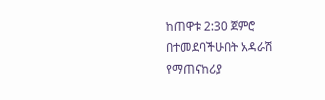ከጠዋቱ 2:30 ጀምሮ በተመደባችሁበት አዳራሽ የማጠናከሪያ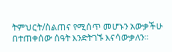ትምህርት/ስልጠና የሚሰጥ መሆኑን አውቃችሁ በተጠቀሰው ሰዓት እንድትገኙ እናሳውቃለን።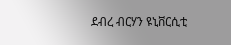ደብረ ብርሃን ዩኒቨርሲቲ